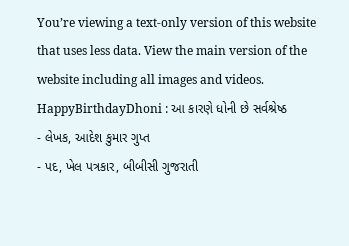You’re viewing a text-only version of this website that uses less data. View the main version of the website including all images and videos.
HappyBirthdayDhoni : આ કારણે ધોની છે સર્વશ્રેષ્ઠ
- લેખક, આદેશ કુમાર ગુપ્ત
- પદ, ખેલ પત્રકાર, બીબીસી ગુજરાતી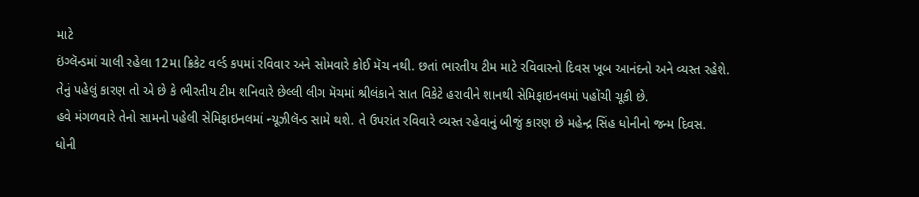માટે
ઇંગ્લૅન્ડમાં ચાલી રહેલા 12મા ક્રિકેટ વર્લ્ડ કપમાં રવિવાર અને સોમવારે કોઈ મૅચ નથી. છતાં ભારતીય ટીમ માટે રવિવારનો દિવસ ખૂબ આનંદનો અને વ્યસ્ત રહેશે.
તેનું પહેલું કારણ તો એ છે કે ભીરતીય ટીમ શનિવારે છેલ્લી લીગ મૅચમાં શ્રીલંકાને સાત વિકેટે હરાવીને શાનથી સેમિફાઇનલમાં પહોંચી ચૂકી છે.
હવે મંગળવારે તેનો સામનો પહેલી સેમિફાઇનલમાં ન્યૂઝીલૅન્ડ સામે થશે. તે ઉપરાંત રવિવારે વ્યસ્ત રહેવાનું બીજું કારણ છે મહેન્દ્ર સિંહ ધોનીનો જન્મ દિવસ.
ધોની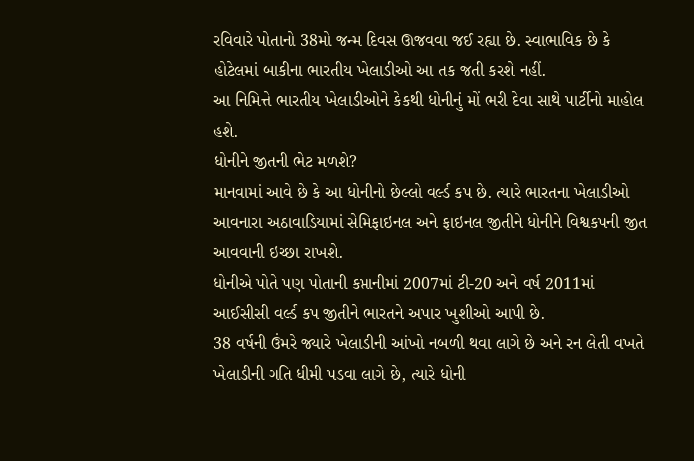રવિવારે પોતાનો 38મો જન્મ દિવસ ઊજવવા જઈ રહ્યા છે. સ્વાભાવિક છે કે હોટેલમાં બાકીના ભારતીય ખેલાડીઓ આ તક જતી કરશે નહીં.
આ નિમિત્તે ભારતીય ખેલાડીઓને કેકથી ધોનીનું મોં ભરી દેવા સાથે પાર્ટીનો માહોલ હશે.
ધોનીને જીતની ભેટ મળશે?
માનવામાં આવે છે કે આ ધોનીનો છેલ્લો વર્લ્ડ કપ છે. ત્યારે ભારતના ખેલાડીઓ આવનારા અઠાવાડિયામાં સેમિફાઇનલ અને ફાઇનલ જીતીને ધોનીને વિશ્વકપની જીત આવવાની ઇચ્છા રાખશે.
ધોનીએ પોતે પણ પોતાની કપ્તાનીમાં 2007માં ટી-20 અને વર્ષ 2011માં આઈસીસી વર્લ્ડ કપ જીતીને ભારતને અપાર ખુશીઓ આપી છે.
38 વર્ષની ઉંમરે જ્યારે ખેલાડીની આંખો નબળી થવા લાગે છે અને રન લેતી વખતે ખેલાડીની ગતિ ધીમી પડવા લાગે છે, ત્યારે ધોની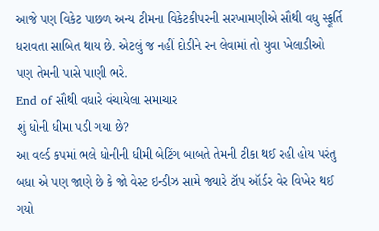આજે પણ વિકેટ પાછળ અન્ય ટીમના વિકેટકીપરની સરખામણીએ સૌથી વધુ સ્ફૂર્તિ ધરાવતા સાબિત થાય છે. એટલું જ નહીં દોડીને રન લેવામાં તો યુવા ખેલાડીઓ પણ તેમની પાસે પાણી ભરે.
End of સૌથી વધારે વંચાયેલા સમાચાર
શું ધોની ધીમા પડી ગયા છે?
આ વર્લ્ડ કપમાં ભલે ધોનીની ધીમી બેટિંગ બાબતે તેમની ટીકા થઈ રહી હોય પરંતુ બધા એ પણ જાણે છે કે જો વેસ્ટ ઇન્ડીઝ સામે જ્યારે ટૉપ ઑર્ડર વેર વિખેર થઈ ગયો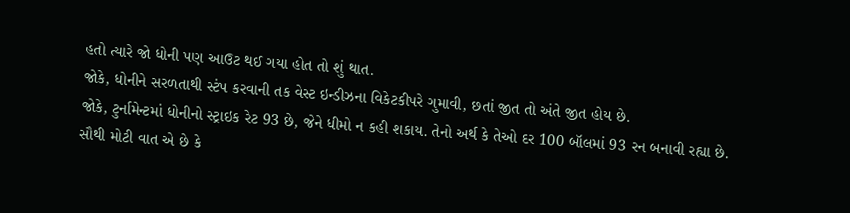હતો ત્યારે જો ધોની પણ આઉટ થઈ ગયા હોત તો શું થાત.
જોકે, ધોનીને સરળતાથી સ્ટંપ કરવાની તક વેસ્ટ ઇન્ડીઝના વિકેટકીપરે ગુમાવી, છતાં જીત તો અંતે જીત હોય છે.
જોકે, ટુર્નામેન્ટમાં ધોનીનો સ્ટ્રાઇક રેટ 93 છે, જેને ધીમો ન કહી શકાય. તેનો અર્થ કે તેઓ દર 100 બૉલમાં 93 રન બનાવી રહ્યા છે.
સૌથી મોટી વાત એ છે કે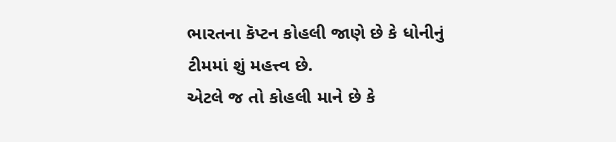ભારતના કૅપ્ટન કોહલી જાણે છે કે ધોનીનું ટીમમાં શું મહત્ત્વ છે.
એટલે જ તો કોહલી માને છે કે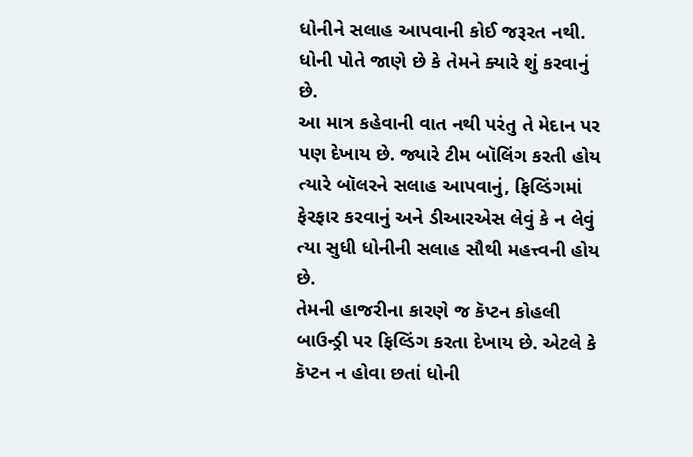ધોનીને સલાહ આપવાની કોઈ જરૂરત નથી. ધોની પોતે જાણે છે કે તેમને ક્યારે શું કરવાનું છે.
આ માત્ર કહેવાની વાત નથી પરંતુ તે મેદાન પર પણ દેખાય છે. જ્યારે ટીમ બૉલિંગ કરતી હોય ત્યારે બૉલરને સલાહ આપવાનું, ફિલ્ડિંગમાં ફેરફાર કરવાનું અને ડીઆરએસ લેવું કે ન લેવું ત્યા સુધી ધોનીની સલાહ સૌથી મહત્ત્વની હોય છે.
તેમની હાજરીના કારણે જ કૅપ્ટન કોહલી બાઉન્ડ્રી પર ફિલ્ડિંગ કરતા દેખાય છે. એટલે કે કૅપ્ટન ન હોવા છતાં ધોની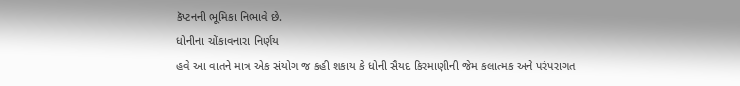કૅપ્ટનની ભૂમિકા નિભાવે છે.
ધોનીના ચોંકાવનારા નિર્ણય
હવે આ વાતને માત્ર એક સંયોગ જ કહી શકાય કે ધોની સૈયદ કિરમાણીની જેમ કલાત્મક અને પરંપરાગત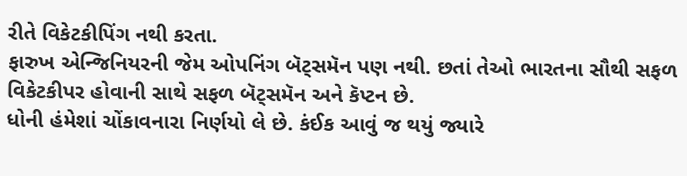રીતે વિકેટકીપિંગ નથી કરતા.
ફારુખ એન્જિનિયરની જેમ ઓપનિંગ બૅટ્સમૅન પણ નથી. છતાં તેઓ ભારતના સૌથી સફળ વિકેટકીપર હોવાની સાથે સફળ બૅટ્સમૅન અને કૅપ્ટન છે.
ધોની હંમેશાં ચોંકાવનારા નિર્ણયો લે છે. કંઈક આવું જ થયું જ્યારે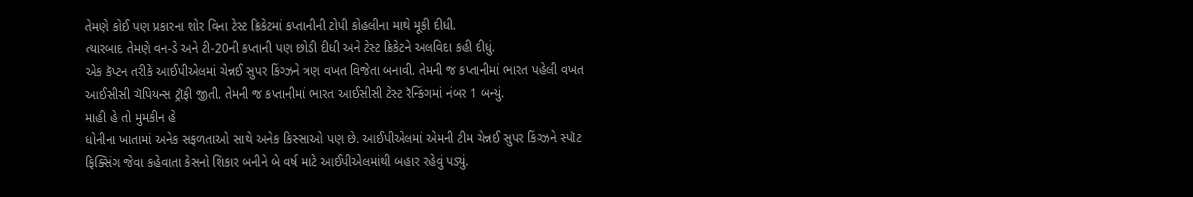તેમણે કોઈ પણ પ્રકારના શોર વિના ટેસ્ટ ક્રિકેટમાં કપ્તાનીની ટોપી કોહલીના માથે મૂકી દીધી.
ત્યારબાદ તેમણે વન-ડે અને ટી-20ની કપ્તાની પણ છોડી દીધી અને ટેસ્ટ ક્રિકેટને અલવિદા કહી દીધું.
એક કૅપ્ટન તરીકે આઈપીએલમાં ચેન્નઈ સુપર કિંગ્ઝને ત્રણ વખત વિજેતા બનાવી. તેમની જ કપ્તાનીમાં ભારત પહેલી વખત આઈસીસી ચૅપિયન્સ ટ્રૉફી જીતી. તેમની જ કપ્તાનીમાં ભારત આઈસીસી ટેસ્ટ રૅન્કિંગમાં નંબર 1 બન્યું.
માહી હે તો મુમકીન હે
ધોનીના ખાતામાં અનેક સફળતાઓ સાથે અનેક કિસ્સાઓ પણ છે. આઈપીએલમાં એમની ટીમ ચેન્નઈ સુપર કિંગ્ઝને સ્પૉટ ફિક્સિંગ જેવા કહેવાતા કેસનો શિકાર બનીને બે વર્ષ માટે આઈપીએલમાંથી બહાર રહેવું પડ્યું.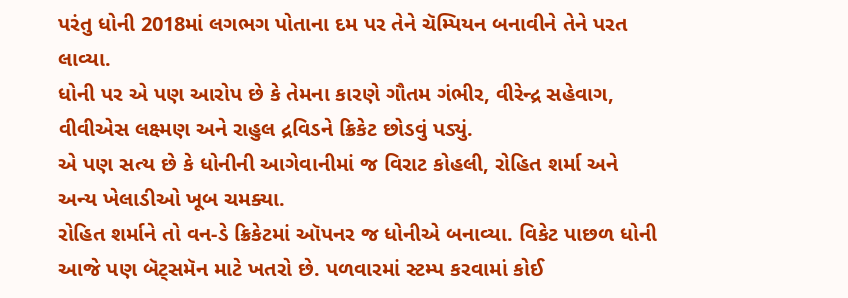પરંતુ ધોની 2018માં લગભગ પોતાના દમ પર તેને ચૅમ્પિયન બનાવીને તેને પરત લાવ્યા.
ધોની પર એ પણ આરોપ છે કે તેમના કારણે ગૌતમ ગંભીર, વીરેન્દ્ર સહેવાગ, વીવીએસ લક્ષ્મણ અને રાહુલ દ્રવિડને ક્રિકેટ છોડવું પડ્યું.
એ પણ સત્ય છે કે ધોનીની આગેવાનીમાં જ વિરાટ કોહલી, રોહિત શર્મા અને અન્ય ખેલાડીઓ ખૂબ ચમક્યા.
રોહિત શર્માને તો વન-ડે ક્રિકેટમાં ઑપનર જ ધોનીએ બનાવ્યા. વિકેટ પાછળ ધોની આજે પણ બૅટ્સમૅન માટે ખતરો છે. પળવારમાં સ્ટમ્પ કરવામાં કોઈ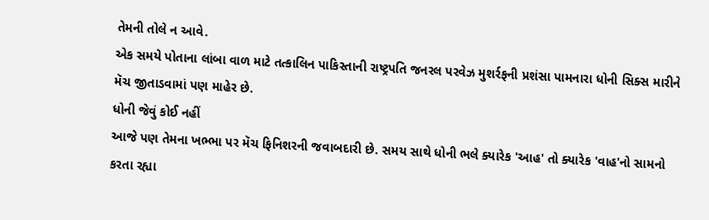તેમની તોલે ન આવે.
એક સમયે પોતાના લાંબા વાળ માટે તત્કાલિન પાકિસ્તાની રાષ્ટ્રપતિ જનરલ પરવેઝ મુશર્રફની પ્રશંસા પામનારા ધોની સિક્સ મારીને મૅચ જીતાડવામાં પણ માહેર છે.
ધોની જેવું કોઈ નહીં
આજે પણ તેમના ખભ્ભા પર મૅચ ફિનિશરની જવાબદારી છે. સમય સાથે ધોની ભલે ક્યારેક 'આહ' તો ક્યારેક 'વાહ'નો સામનો કરતા રહ્યા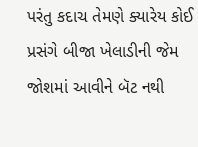પરંતુ કદાચ તેમણે ક્યારેય કોઈ પ્રસંગે બીજા ખેલાડીની જેમ જોશમાં આવીને બૅટ નથી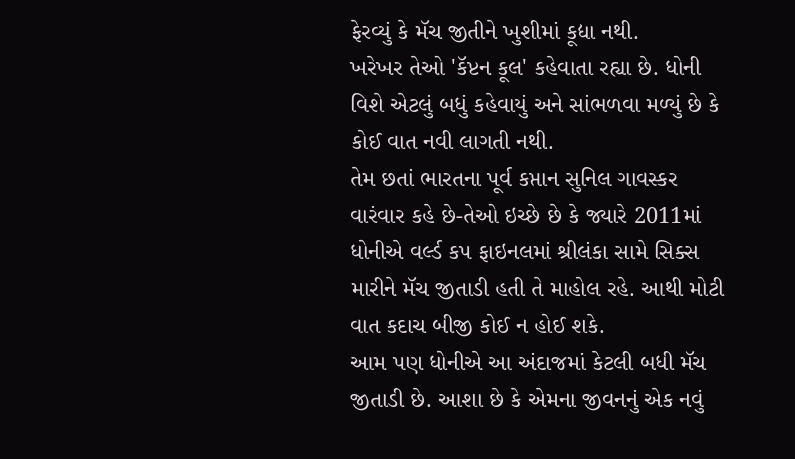ફેરવ્યું કે મૅચ જીતીને ખુશીમાં કૂદ્યા નથી.
ખરેખર તેઓ 'કૅપ્ટન કૂલ' કહેવાતા રહ્યા છે. ધોની વિશે એટલું બધું કહેવાયું અને સાંભળવા મળ્યું છે કે કોઈ વાત નવી લાગતી નથી.
તેમ છતાં ભારતના પૂર્વ કપ્તાન સુનિલ ગાવસ્કર વારંવાર કહે છે-તેઓ ઇચ્છે છે કે જ્યારે 2011માં ધોનીએ વર્લ્ડ કપ ફાઇનલમાં શ્રીલંકા સામે સિક્સ મારીને મૅચ જીતાડી હતી તે માહોલ રહે. આથી મોટી વાત કદાચ બીજી કોઈ ન હોઈ શકે.
આમ પણ ધોનીએ આ અંદાજમાં કેટલી બધી મૅચ જીતાડી છે. આશા છે કે એમના જીવનનું એક નવું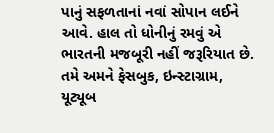પાનું સફળતાનાં નવાં સોપાન લઈને આવે. હાલ તો ધોનીનું રમવું એ ભારતની મજબૂરી નહીં જરૂરિયાત છે.
તમે અમને ફેસબુક, ઇન્સ્ટાગ્રામ, યૂટ્યૂબ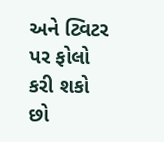અને ટ્વિટર પર ફોલો કરી શકો છો